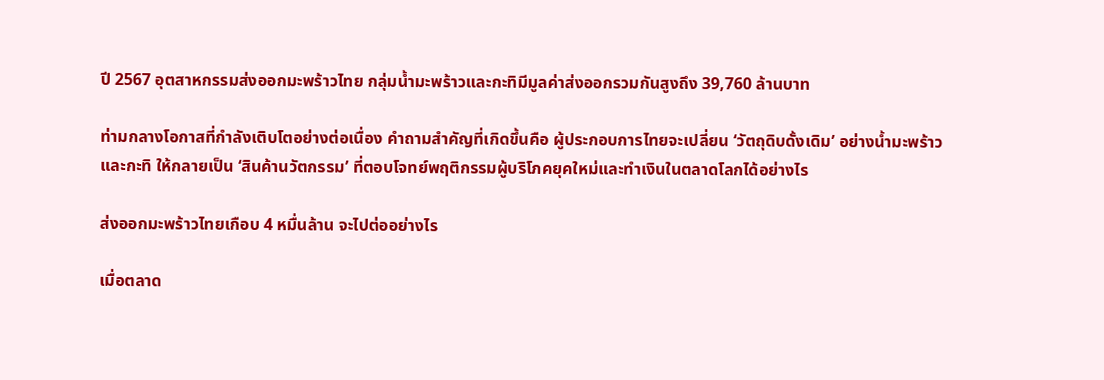ปี 2567 อุตสาหกรรมส่งออกมะพร้าวไทย กลุ่มน้ำมะพร้าวและกะทิมีมูลค่าส่งออกรวมกันสูงถึง 39,760 ล้านบาท

ท่ามกลางโอกาสที่กำลังเติบโตอย่างต่อเนื่อง คำถามสำคัญที่เกิดขึ้นคือ ผู้ประกอบการไทยจะเปลี่ยน ‘วัตถุดิบดั้งเดิม’ อย่างน้ำมะพร้าวและกะทิ ให้กลายเป็น ‘สินค้านวัตกรรม’ ที่ตอบโจทย์พฤติกรรมผู้บริโภคยุคใหม่และทำเงินในตลาดโลกได้อย่างไร

ส่งออกมะพร้าวไทยเกือบ 4 หมื่นล้าน จะไปต่ออย่างไร

เมื่อตลาด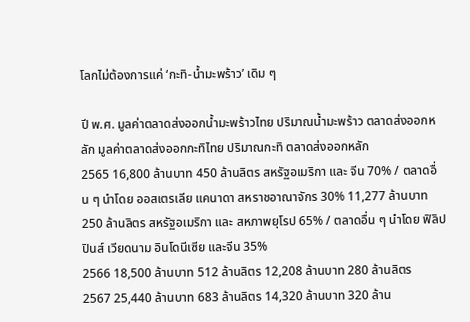โลกไม่ต้องการแค่ ‘กะทิ-น้ำมะพร้าว’ เดิม ๆ

ปี พ.ศ. มูลค่าตลาดส่งออกน้ำมะพร้าวไทย ปริมาณน้ำมะพร้าว ตลาดส่งออกหลัก มูลค่าตลาดส่งออกกะทิไทย ปริมาณกะทิ ตลาดส่งออกหลัก
2565 16,800 ล้านบาท 450 ล้านลิตร สหรัฐอเมริกา และ จีน 70% / ตลาดอื่น ๆ นำโดย ออสเตรเลีย แคนาดา สหราชอาณาจักร 30% 11,277 ล้านบาท 250 ล้านลิตร สหรัฐอเมริกา และ สหภาพยุโรป 65% / ตลาดอื่น ๆ นำโดย ฟิลิปปินส์ เวียดนาม อินโดนีเซีย และจีน 35%
2566 18,500 ล้านบาท 512 ล้านลิตร 12,208 ล้านบาท 280 ล้านลิตร
2567 25,440 ล้านบาท 683 ล้านลิตร 14,320 ล้านบาท 320 ล้าน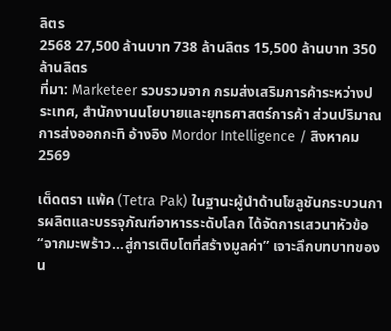ลิตร
2568 27,500 ล้านบาท 738 ล้านลิตร 15,500 ล้านบาท 350 ล้านลิตร
ที่มา: Marketeer รวบรวมจาก กรมส่งเสริมการค้าระหว่างประเทศ, สำนักงานนโยบายและยุทธศาสตร์การค้า ส่วนปริมาณการส่งออกกะทิ อ้างอิง Mordor Intelligence / สิงหาคม 2569

เต็ดตรา แพ้ค (Tetra Pak) ในฐานะผู้นำด้านโซลูชันกระบวนการผลิตและบรรจุภัณฑ์อาหารระดับโลก ได้จัดการเสวนาหัวข้อ “จากมะพร้าว…สู่การเติบโตที่สร้างมูลค่า” เจาะลึกบทบาทของน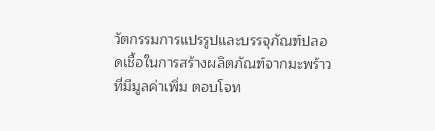วัตกรรมการแปรรูปและบรรจุภัณฑ์ปลอดเชื้อในการสร้างผลิตภัณฑ์จากมะพร้าวที่มีมูลค่าเพิ่ม ตอบโจท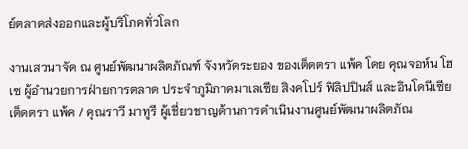ย์ตลาดส่งออกและผู้บริโภคทั่วโลก

งานเสวนาจัด ณ ศูนย์พัฒนาผลิตภัณฑ์ จังหวัดระยอง ของเต็ดตรา แพ้ค โดย คุณจอห์น โฮเซ ผู้อำนวยการฝ่ายการตลาด ประจำภูมิภาคมาเลเซีย สิงคโปร์ ฟิลิปปินส์ และอินโดนีเซีย เต็ดตรา แพ้ค / คุณราวี มาทูรี ผู้เชี่ยวชาญด้านการดำเนินงานศูนย์พัฒนาผลิตภัณ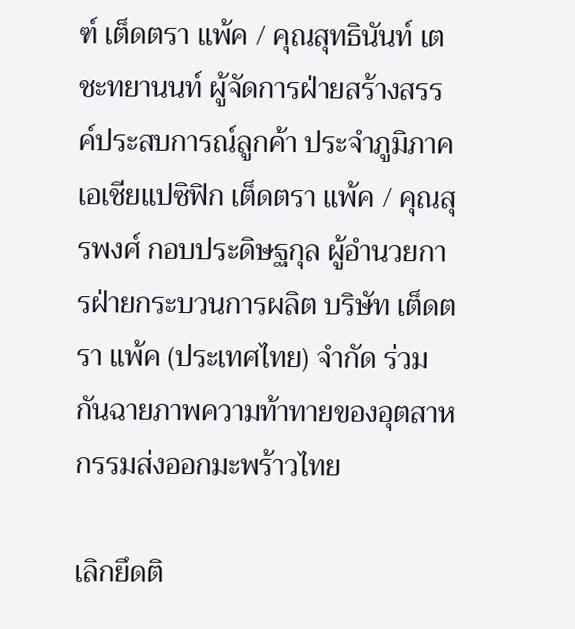ฑ์ เต็ดตรา แพ้ค / คุณสุทธินันท์ เตชะทยานนท์ ผู้จัดการฝ่ายสร้างสรรค์ประสบการณ์ลูกค้า ประจำภูมิภาคเอเชียแปซิฟิก เต็ดตรา แพ้ค / คุณสุรพงศ์ กอบประดิษฐกุล ผู้อำนวยการฝ่ายกระบวนการผลิต บริษัท เต็ดตรา แพ้ค (ประเทศไทย) จำกัด ร่วมกันฉายภาพความท้าทายของอุตสาหกรรมส่งออกมะพร้าวไทย

เลิกยึดติ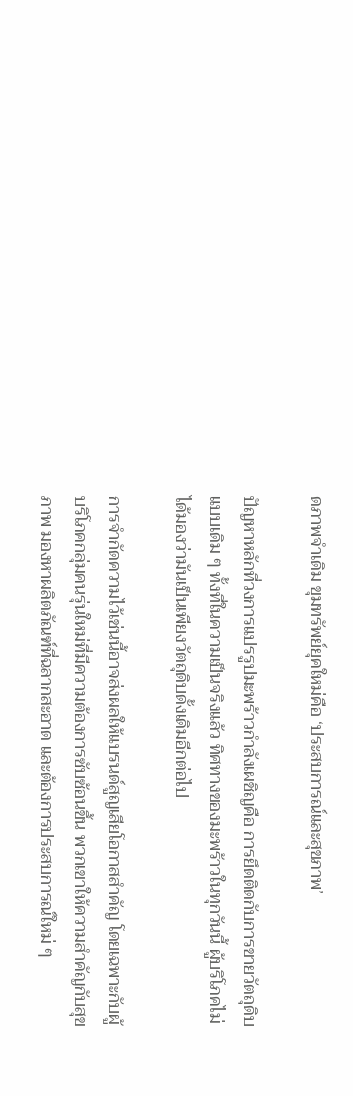ดภาพจำเดิม ขุมทรัพย์ยุคใหม่คือ ‘ประสบการณ์และสุขภาพ’

ปัญหาหลักที่วงการแปรรูปมะพร้าวกำลังเผชิญคือ การยึดติดกับการขายวัตถุดิบแบบเดิม ๆ ทั้งที่ในความเป็นจริงแล้ว ทิศทางของมะพร้าวในทุกวันนี้ ผู้บริโภคไม่ได้มองว่ามันเป็นเพียงวัตถุดิบดั้งเดิมอีกต่อไป

การจำกัดความไว้เช่นนี้อาจส่งผลให้แบรนด์สูญเสียโอกาสสำคัญ โดยเฉพาะกับผู้บริโภคกลุ่มคนรุ่นใหม่ที่มีความต้องการซับซ้อนขึ้น พวกเขาให้ความสำคัญกับสุขภาพ มองหาผลิตภัณฑ์ที่ฉลากสะอาด และต้องการประสบการณ์ใหม่ ๆ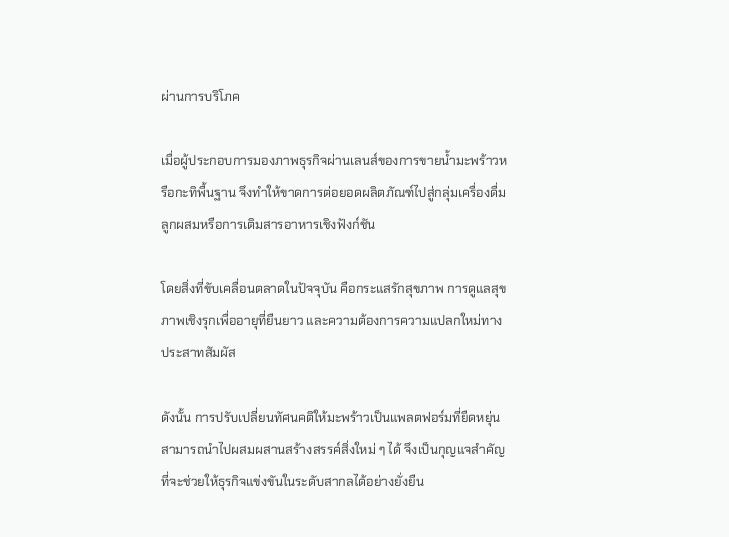ผ่านการบริโภค

เมื่อผู้ประกอบการมองภาพธุรกิจผ่านเลนส์ของการขายน้ำมะพร้าวหรือกะทิพื้นฐาน จึงทำให้ขาดการต่อยอดผลิตภัณฑ์ไปสู่กลุ่มเครื่องดื่มลูกผสมหรือการเติมสารอาหารเชิงฟังก์ชัน

โดยสิ่งที่ขับเคลื่อนตลาดในปัจจุบัน คือกระแสรักสุขภาพ การดูแลสุขภาพเชิงรุกเพื่ออายุที่ยืนยาว และความต้องการความแปลกใหม่ทางประสาทสัมผัส

ดังนั้น การปรับเปลี่ยนทัศนคติให้มะพร้าวเป็นแพลตฟอร์มที่ยืดหยุ่น สามารถนำไปผสมผสานสร้างสรรค์สิ่งใหม่ ๆ ได้ จึงเป็นกุญแจสำคัญที่จะช่วยให้ธุรกิจแข่งขันในระดับสากลได้อย่างยั่งยืน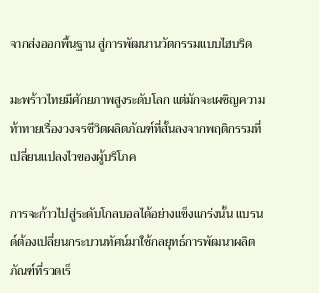จากส่งออกพื้นฐาน สู่การพัฒนานวัตกรรมแบบไฮบริด

มะพร้าวไทยมีศักยภาพสูงระดับโลก แต่มักจะเผชิญความท้าทายเรื่องวงจรชีวิตผลิตภัณฑ์ที่สั้นลงจากพฤติกรรมที่เปลี่ยนแปลงไวของผู้บริโภค

การจะก้าวไปสู่ระดับโกลบอลได้อย่างแข็งแกร่งนั้น แบรนด์ต้องเปลี่ยนกระบวนทัศน์มาใช้กลยุทธ์การพัฒนาผลิตภัณฑ์ที่รวดเร็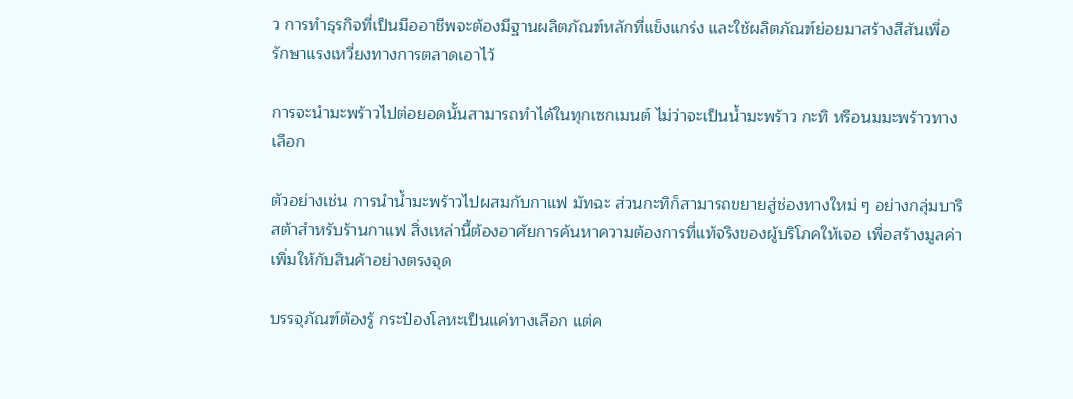ว การทำธุรกิจที่เป็นมืออาชีพจะต้องมีฐานผลิตภัณฑ์หลักที่แข็งแกร่ง และใช้ผลิตภัณฑ์ย่อยมาสร้างสีสันเพื่อรักษาแรงเหวี่ยงทางการตลาดเอาไว้

การจะนำมะพร้าวไปต่อยอดนั้นสามารถทำได้ในทุกเซกเมนต์ ไม่ว่าจะเป็นน้ำมะพร้าว กะทิ หรือนมมะพร้าวทางเลือก

ตัวอย่างเช่น การนำน้ำมะพร้าวไปผสมกับกาแฟ มัทฉะ ส่วนกะทิก็สามารถขยายสู่ช่องทางใหม่ ๆ อย่างกลุ่มบาริสต้าสำหรับร้านกาแฟ สิ่งเหล่านี้ต้องอาศัยการค้นหาความต้องการที่แท้จริงของผู้บริโภคให้เจอ เพื่อสร้างมูลค่าเพิ่มให้กับสินค้าอย่างตรงจุด

บรรจุภัณฑ์ต้องรู้ กระป๋องโลหะเป็นแค่ทางเลือก แต่ค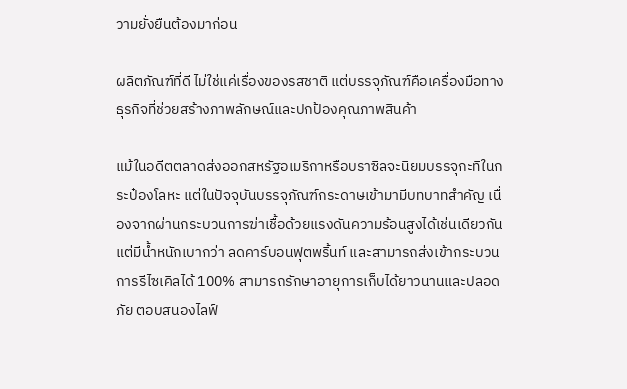วามยั่งยืนต้องมาก่อน

ผลิตภัณฑ์ที่ดี ไม่ใช่แค่เรื่องของรสชาติ แต่บรรจุภัณฑ์คือเครื่องมือทางธุรกิจที่ช่วยสร้างภาพลักษณ์และปกป้องคุณภาพสินค้า

แม้ในอดีตตลาดส่งออกสหรัฐอเมริกาหรือบราซิลจะนิยมบรรจุกะทิในกระป๋องโลหะ แต่ในปัจจุบันบรรจุภัณฑ์กระดาษเข้ามามีบทบาทสำคัญ เนื่องจากผ่านกระบวนการฆ่าเชื้อด้วยแรงดันความร้อนสูงได้เช่นเดียวกัน แต่มีน้ำหนักเบากว่า ลดคาร์บอนฟุตพริ้นท์ และสามารถส่งเข้ากระบวนการรีไซเคิลได้ 100% สามารถรักษาอายุการเก็บได้ยาวนานและปลอดภัย ตอบสนองไลฟ์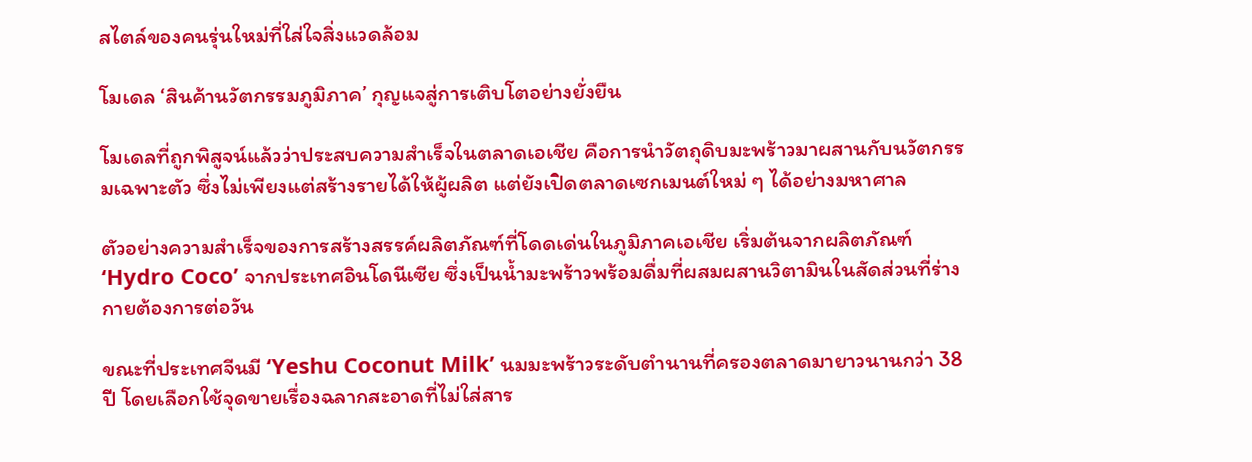สไตล์ของคนรุ่นใหม่ที่ใส่ใจสิ่งแวดล้อม

โมเดล ‘สินค้านวัตกรรมภูมิภาค’ กุญแจสู่การเติบโตอย่างยั่งยืน

โมเดลที่ถูกพิสูจน์แล้วว่าประสบความสำเร็จในตลาดเอเชีย คือการนำวัตถุดิบมะพร้าวมาผสานกับนวัตกรรมเฉพาะตัว ซึ่งไม่เพียงแต่สร้างรายได้ให้ผู้ผลิต แต่ยังเปิดตลาดเซกเมนต์ใหม่ ๆ ได้อย่างมหาศาล

ตัวอย่างความสำเร็จของการสร้างสรรค์ผลิตภัณฑ์ที่โดดเด่นในภูมิภาคเอเชีย เริ่มต้นจากผลิตภัณฑ์ ‘Hydro Coco’ จากประเทศอินโดนีเซีย ซึ่งเป็นน้ำมะพร้าวพร้อมดื่มที่ผสมผสานวิตามินในสัดส่วนที่ร่างกายต้องการต่อวัน

ขณะที่ประเทศจีนมี ‘Yeshu Coconut Milk’ นมมะพร้าวระดับตำนานที่ครองตลาดมายาวนานกว่า 38 ปี โดยเลือกใช้จุดขายเรื่องฉลากสะอาดที่ไม่ใส่สาร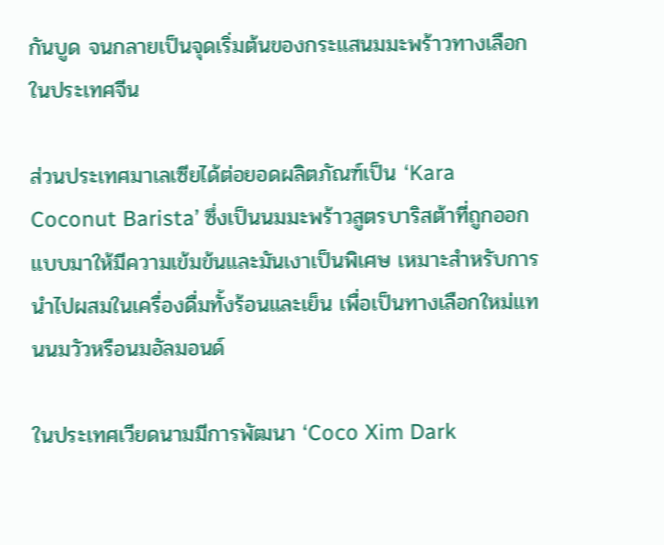กันบูด จนกลายเป็นจุดเริ่มต้นของกระแสนมมะพร้าวทางเลือกในประเทศจีน

ส่วนประเทศมาเลเซียได้ต่อยอดผลิตภัณฑ์เป็น ‘Kara Coconut Barista’ ซึ่งเป็นนมมะพร้าวสูตรบาริสต้าที่ถูกออกแบบมาให้มีความเข้มข้นและมันเงาเป็นพิเศษ เหมาะสำหรับการนำไปผสมในเครื่องดื่มทั้งร้อนและเย็น เพื่อเป็นทางเลือกใหม่แทนนมวัวหรือนมอัลมอนด์

ในประเทศเวียดนามมีการพัฒนา ‘Coco Xim Dark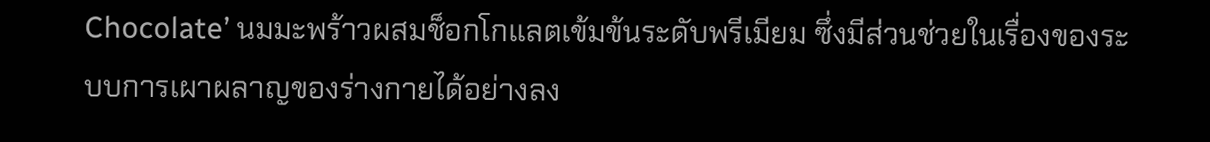Chocolate’ นมมะพร้าวผสมช็อกโกแลตเข้มข้นระดับพรีเมียม ซึ่งมีส่วนช่วยในเรื่องของระบบการเผาผลาญของร่างกายได้อย่างลง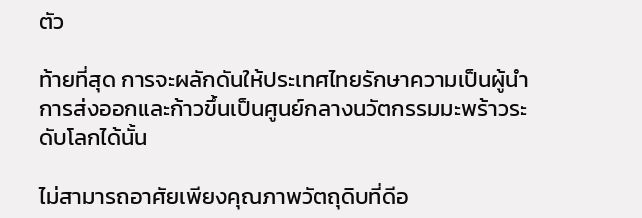ตัว

ท้ายที่สุด การจะผลักดันให้ประเทศไทยรักษาความเป็นผู้นำการส่งออกและก้าวขึ้นเป็นศูนย์กลางนวัตกรรมมะพร้าวระดับโลกได้นั้น

ไม่สามารถอาศัยเพียงคุณภาพวัตถุดิบที่ดีอ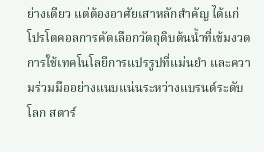ย่างเดียว แต่ต้องอาศัยเสาหลักสำคัญ ได้แก่ โปรโตคอลการคัดเลือกวัตถุดิบต้นน้ำที่เข้มงวด การใช้เทคโนโลยีการแปรรูปที่แม่นยำ และความร่วมมืออย่างแนบแน่นระหว่างแบรนด์ระดับโลก สตาร์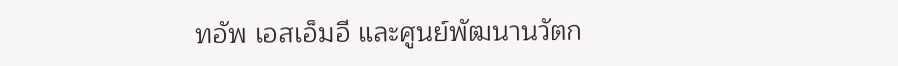ทอัพ เอสเอ็มอี และศูนย์พัฒนานวัตก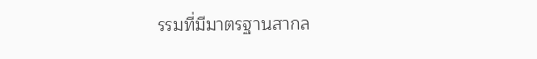รรมที่มีมาตรฐานสากล